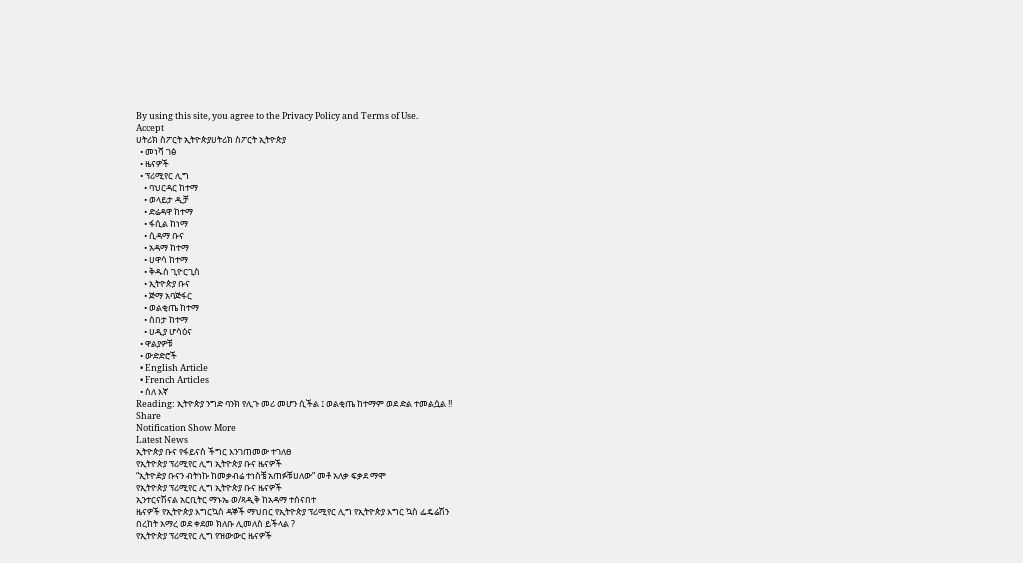By using this site, you agree to the Privacy Policy and Terms of Use.
Accept
ሀትሪክ ስፖርት ኢትዮጵያሀትሪክ ስፖርት ኢትዮጵያ
  • መነሻ ገፅ
  • ዜናዎች
  • ፕሪሚየር ሊግ
    • ባህርዳር ከተማ
    • ወላይታ ዲቻ
    • ድሬዳዋ ከተማ
    • ፋሲል ከነማ
    • ሲዳማ ቡና
    • አዳማ ከተማ
    • ሀዋሳ ከተማ
    • ቅዱስ ጊዮርጊስ
    • ኢትዮጵያ ቡና
    • ጅማ አባጅፋር
    • ወልቂጤ ከተማ
    • ሰበታ ከተማ
    • ሀዲያ ሆሳዕና
  • ዋልያዎቹ
  • ውድድሮች
  • English Article
  • French Articles
  • ስለ እኛ
Reading: ኢትዮጵያ ንግድ ባንክ የሊጉ መሪ መሆን ሲችል ፤ ወልቂጤ ከተማም ወደ ድል ተመልሷል !!
Share
Notification Show More
Latest News
ኢትዮጵያ ቡና የፋይናስ ችግር እንገጠመው ተገለፀ
የኢትዮጵያ ፕሪሚየር ሊግ ኢትዮጵያ ቡና ዜናዎች
“ኢትዮዽያ ቡናን ብትነኩ ከመቃብሬ ተነስቼ አጠፉቹሀለው” መቶ አለቃ ፍቃደ ማሞ
የኢትዮጵያ ፕሪሚየር ሊግ ኢትዮጵያ ቡና ዜናዎች
ኢንተርናሽናል አርቢትር ማኑኤ ወ/ጻዲቅ ከአዳማ ተሰናበተ
ዜናዎች የኢትዮጵያ እግርኳስ ዳኞች ማህበር የኢትዮጵያ ፕሪሚየር ሊግ የኢትዮጵያ እግር ኳስ ፌዴሬሽን
በረከት አማረ ወደ ቀደመ ክለቡ ሊመለስ ይችላል ?
የኢትዮጵያ ፕሪሚየር ሊግ የዝውውር ዜናዎች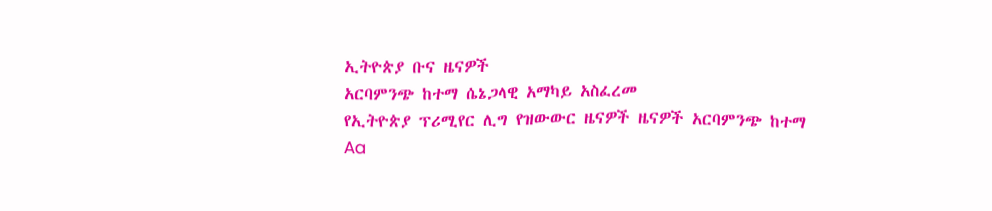ኢትዮጵያ ቡና ዜናዎች
አርባምንጭ ከተማ ሴኔጋላዊ አማካይ አስፈረመ
የኢትዮጵያ ፕሪሚየር ሊግ የዝውውር ዜናዎች ዜናዎች አርባምንጭ ከተማ
Aa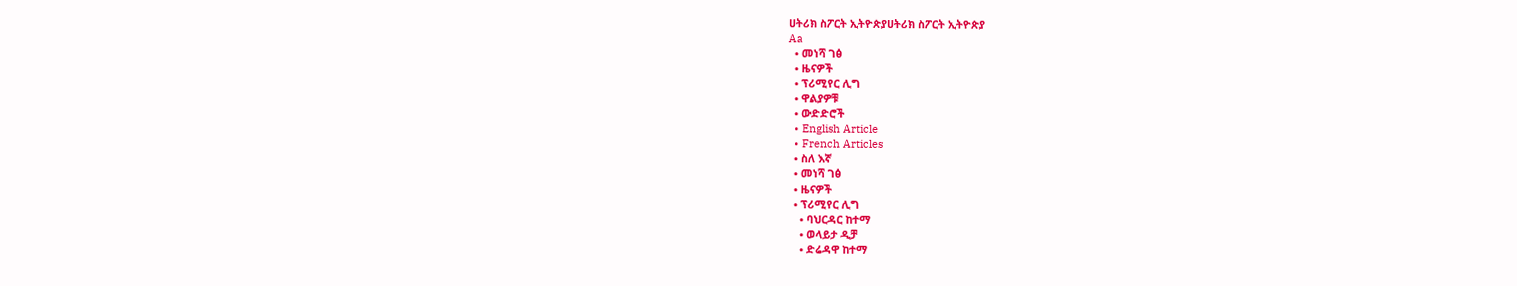ሀትሪክ ስፖርት ኢትዮጵያሀትሪክ ስፖርት ኢትዮጵያ
Aa
  • መነሻ ገፅ
  • ዜናዎች
  • ፕሪሚየር ሊግ
  • ዋልያዎቹ
  • ውድድሮች
  • English Article
  • French Articles
  • ስለ እኛ
  • መነሻ ገፅ
  • ዜናዎች
  • ፕሪሚየር ሊግ
    • ባህርዳር ከተማ
    • ወላይታ ዲቻ
    • ድሬዳዋ ከተማ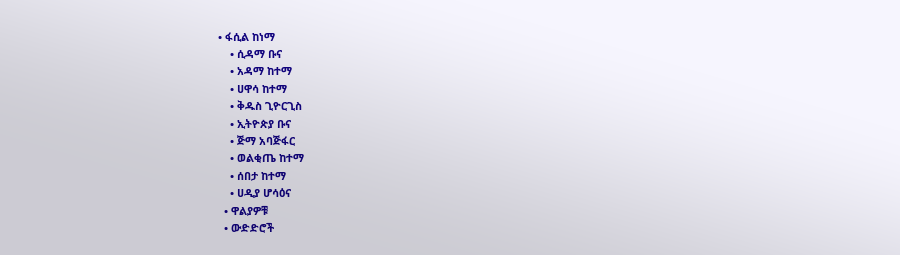• ፋሲል ከነማ
    • ሲዳማ ቡና
    • አዳማ ከተማ
    • ሀዋሳ ከተማ
    • ቅዱስ ጊዮርጊስ
    • ኢትዮጵያ ቡና
    • ጅማ አባጅፋር
    • ወልቂጤ ከተማ
    • ሰበታ ከተማ
    • ሀዲያ ሆሳዕና
  • ዋልያዎቹ
  • ውድድሮች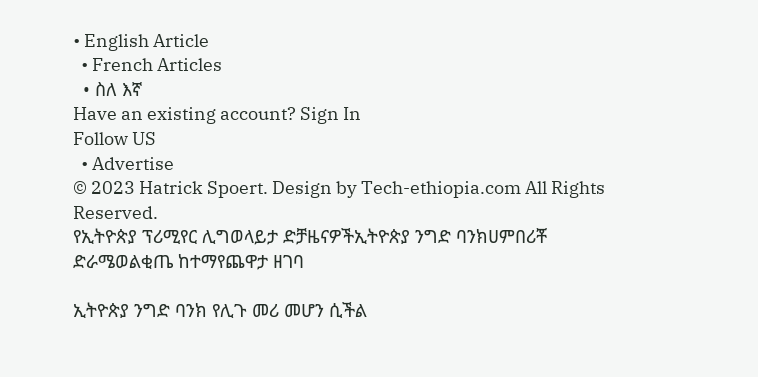• English Article
  • French Articles
  • ስለ እኛ
Have an existing account? Sign In
Follow US
  • Advertise
© 2023 Hatrick Spoert. Design by Tech-ethiopia.com All Rights Reserved.
የኢትዮጵያ ፕሪሚየር ሊግወላይታ ድቻዜናዎችኢትዮጵያ ንግድ ባንክሀምበሪቾ ድራሜወልቂጤ ከተማየጨዋታ ዘገባ

ኢትዮጵያ ንግድ ባንክ የሊጉ መሪ መሆን ሲችል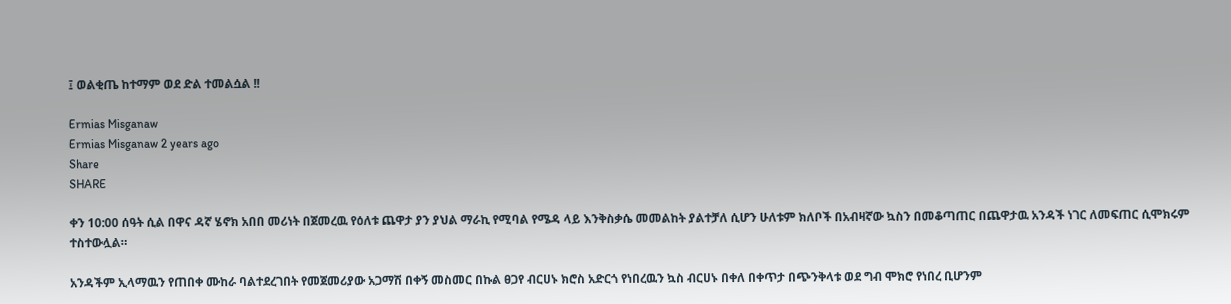፤ ወልቂጤ ከተማም ወደ ድል ተመልሷል !!

Ermias Misganaw
Ermias Misganaw 2 years ago
Share
SHARE

ቀን 10:00 ሰዓት ሲል በዋና ዳኛ ሄኖክ አበበ መሪነት በጀመረዉ የዕለቱ ጨዋታ ያን ያህል ማራኪ የሚባል የሜዳ ላይ እንቅስቃሴ መመልከት ያልተቻለ ሲሆን ሁለቱም ክለቦች በአብዛኛው ኳስን በመቆጣጠር በጨዋታዉ አንዳች ነገር ለመፍጠር ሲሞክሩም ተስተውሏል።

አንዳችም ኢላማዉን የጠበቀ ሙከራ ባልተደረገበት የመጀመሪያው አጋማሽ በቀኝ መስመር በኩል ፀጋየ ብርሀኑ ክሮስ አድርጎ የነበረዉን ኳስ ብርሀኑ በቀለ በቀጥታ በጭንቅላቱ ወደ ግብ ሞክሮ የነበረ ቢሆንም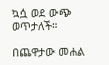ኳሷ ወደ ውጭ ወጥታለች።

በጨዋታው መሐል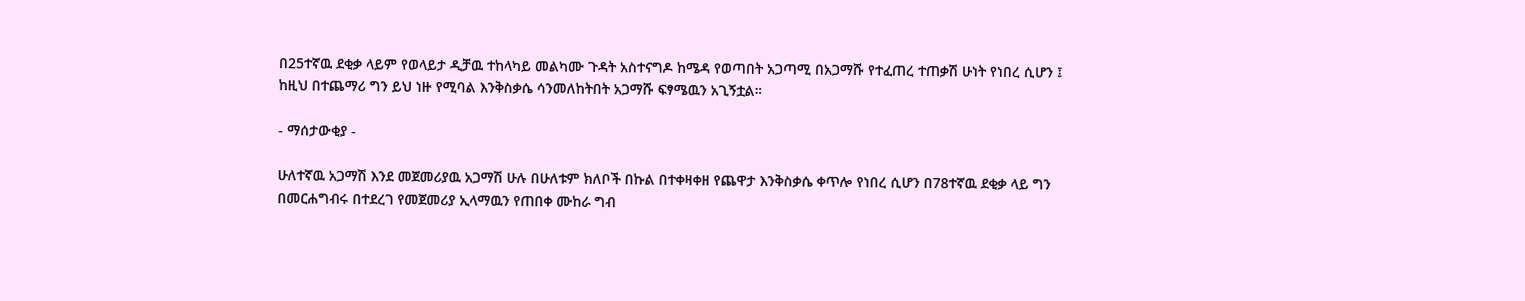በ25ተኛዉ ደቂቃ ላይም የወላይታ ዲቻዉ ተከላካይ መልካሙ ጉዳት አስተናግዶ ከሜዳ የወጣበት አጋጣሚ በአጋማሹ የተፈጠረ ተጠቃሽ ሁነት የነበረ ሲሆን ፤ ከዚህ በተጨማሪ ግን ይህ ነዙ የሚባል እንቅስቃሴ ሳንመለከትበት አጋማሹ ፍፃሜዉን አጊኝቷል።

- ማሰታውቂያ -

ሁለተኛዉ አጋማሽ እንደ መጀመሪያዉ አጋማሽ ሁሉ በሁለቱም ክለቦች በኩል በተቀዛቀዘ የጨዋታ እንቅስቃሴ ቀጥሎ የነበረ ሲሆን በ78ተኛዉ ደቂቃ ላይ ግን በመርሐግብሩ በተደረገ የመጀመሪያ ኢላማዉን የጠበቀ ሙከራ ግብ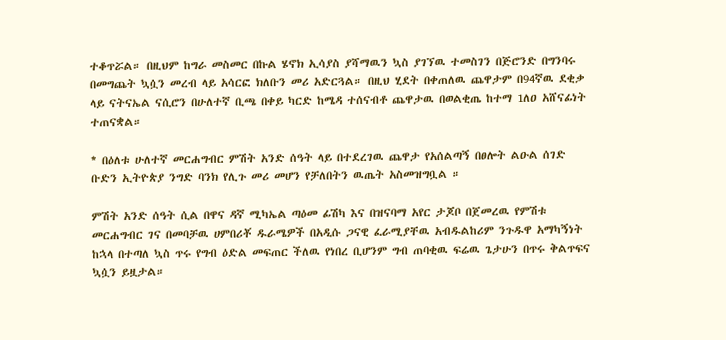ተቆጥሯል። በዚህም ከግራ መስመር በኩል ሄኖክ ኢሳያስ ያሻማዉን ኳስ ያገኘዉ ተመስገን በጅሮንድ በግንባሩ በመግጨት ኳሷን መረብ ላይ አሳርፎ ክለቡን መሪ አድርጓል። በዚህ ሂደት በቀጠለዉ ጨዋታም በ94ኛዉ ደቂቃ ላይ ናትናኤል ናሲሮን በሁለተኛ ቢጫ በቀይ ካርድ ከሜዳ ተሰናብቶ ጨዋታዉ በወልቂጤ ከተማ 1ለዐ አሸናፊነት ተጠናቋል።

* በዕለቱ ሁለተኛ መርሐግብር ምሽት አንድ ሰዓት ላይ በተደረገዉ ጨዋታ የአሰልጣኝ በፀሎት ልዑል ሰገድ ቡድን ኢትዮጵያ ንግድ ባንክ የሊጉ መሪ መሆን የቻለበትን ዉጤት አስመዝግቧል ።

ምሽት አንድ ሰዓት ሲል በዋና ዳኛ ሚካኤል ጣዕመ ፊሽካ እና በዝናባማ አየር ታጆቦ በጀመረዉ የምሽቱ መርሐግብር ገና በመባቻዉ ሀምበሪቾ ዱራሜዎች በአዲሱ ጋናዊ ፈራሚያቸዉ አብዱልከሪም ንጉዱዋ አማካኝነት ከኋላ በተጣለ ኳስ ጥሩ የግብ ዕድል መፍጠር ችለዉ የነበረ ቢሆንም ግብ ጠባቂዉ ፍሬዉ ጌታሁን በጥሩ ቅልጥፍና ኳሷን ይዟታል።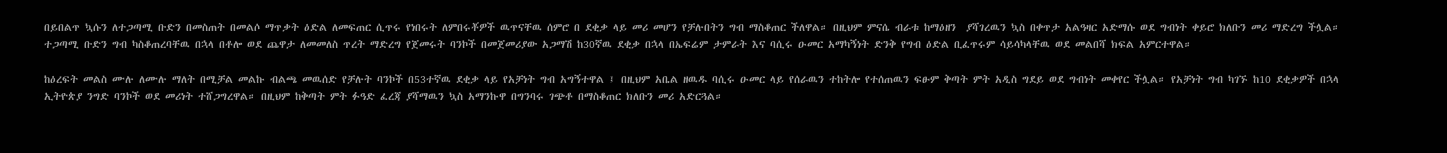በይበልጥ ኳሱን ለተጋጣሚ ቡድን በመስጠት በመልሶ ማጥቃት ዕድል ለመፍጠር ሲጥሩ የነበሩት ለምበሩቾዎች ዉጥናቸዉ ሰምሮ በ ደቂቃ ላይ መሪ መሆን የቻሉበትን ግብ ማስቆጠር ችለዋል። በዚህም ምናሴ ብራቱ ከማዕዘን  ያሻገረዉን ኳስ በቀጥታ አልዓዛር አድማሱ ወደ ግብነት ቀይሮ ክለቡን መሪ ማድረግ ችሏል። ተጋጣሚ ቡድን ግብ ካስቆጠረባቸዉ በኋላ በቶሎ ወደ ጨዋታ ለመመለስ ጥረት ማድረግ የጀመሩት ባንኮች በመጀመሪያው አጋማሽ ከ30ኛዉ ደቂቃ በኋላ በኤፍሬም ታምራት እና ባሲሩ ዑመር አማካኝነት ድንቅ የግብ ዕድል ቢፈጥሩም ሳይሳካላቸዉ ወደ መልበሻ ክፍል አምርተዋል።

ከዕረፍት መልስ ሙሉ ለሙሉ ማለት በሚቻል መልኩ ብልጫ መዉሰድ የቻሉት ባንኮች በ53ተኛዉ ደቂቃ ላይ የአቻነት ግብ አግኝተዋል ፤ በዚህም አቤል ዘዉዱ ባሲሩ ዑመር ላይ የሰራዉን ተከትሎ የተሰጠዉን ፍፁም ቅጣት ምት አዲስ ግደይ ወደ ግብነት መቀየር ችሏል። የአቻነት ግብ ካገኙ ከ10 ደቂቃዎች በኋላ ኢትዮጵያ ንግድ ባንኮች ወደ መሪነት ተሸጋግረዋል። በዚህም ከቅጣት ምት ፉዓድ ፈረጃ ያሻማዉን ኳስ አማንኩዋ በግንባሩ ገጭቶ በማስቆጠር ክለቡን መሪ አድርጓል።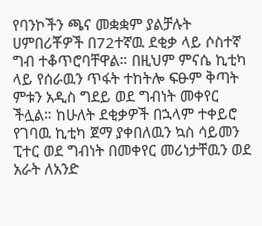የባንኮችን ጫና መቋቋም ያልቻሉት ሀምበሪቾዎች በ72ተኛዉ ደቂቃ ላይ ሶስተኛ ግብ ተቆጥሮባቸዋል። በዚህም ምናሴ ኪቲካ ላይ የሰራዉን ጥፋት ተከትሎ ፍፁም ቅጣት ምቱን አዲስ ግደይ ወደ ግብነት መቀየር ችሏል። ከሁለት ደቂቃዎች በኋላም ተቀይሮ የገባዉ ኪቲካ ጀማ ያቀበለዉን ኳስ ሳይመን ፒተር ወደ ግብነት በመቀየር መሪነታቸዉን ወደ አራት ለአንድ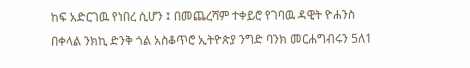ከፍ አድርገዉ የነበረ ሲሆን ፤ በመጨረሻም ተቀይሮ የገባዉ ዳዊት ዮሐንስ በቀላል ንክኪ ድንቅ ጎል አስቆጥሮ ኢትዮጵያ ንግድ ባንክ መርሐግብሩን 5ለ1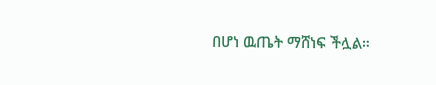በሆነ ዉጤት ማሸነፍ ችሏል።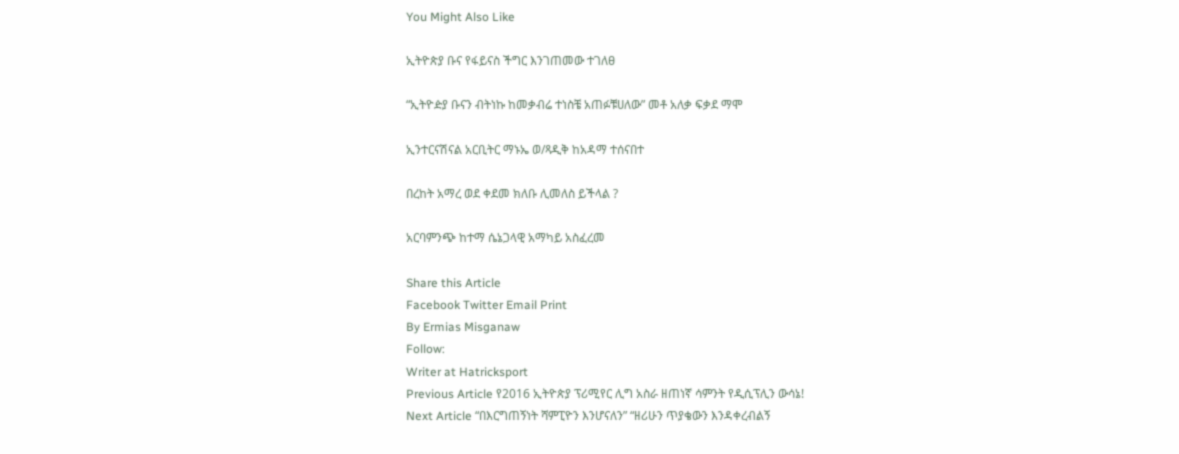You Might Also Like

ኢትዮጵያ ቡና የፋይናስ ችግር እንገጠመው ተገለፀ

“ኢትዮዽያ ቡናን ብትነኩ ከመቃብሬ ተነስቼ አጠፉቹሀለው” መቶ አለቃ ፍቃደ ማሞ

ኢንተርናሽናል አርቢትር ማኑኤ ወ/ጻዲቅ ከአዳማ ተሰናበተ

በረከት አማረ ወደ ቀደመ ክለቡ ሊመለስ ይችላል ?

አርባምንጭ ከተማ ሴኔጋላዊ አማካይ አስፈረመ

Share this Article
Facebook Twitter Email Print
By Ermias Misganaw
Follow:
Writer at Hatricksport
Previous Article የ2016 ኢትዮጵያ ፕሪሚየር ሊግ አስራ ዘጠነኛ ሳምንት የዲሲፕሊን ውሳኔ!
Next Article “በእርግጠኝነት ሻምፒዮን እንሆናለን” “ዘሪሁን ጥያቄውን እንዳቀረብልኝ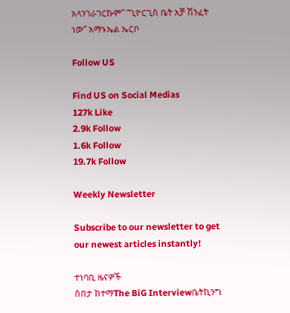አላንገራገርኩም” “ጊዮርጊስ ቤት አቻ ሽንፈት ነው” አማኑኤል ኤርቦ

Follow US

Find US on Social Medias
127k Like
2.9k Follow
1.6k Follow
19.7k Follow

Weekly Newsletter

Subscribe to our newsletter to get our newest articles instantly!

ተነባቢ ዜናዎች
ሰበታ ከተማThe BiG Interviewቤትኪንግ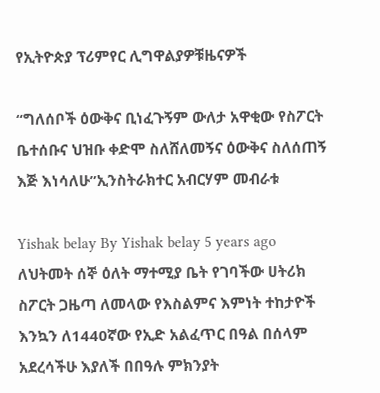የኢትዮጵያ ፕሪምየር ሊግዋልያዎቹዜናዎች

“ግለሰቦች ዕውቅና ቢነፈጉኝም ውለታ አዋቂው የስፖርት ቤተሰቡና ህዝቡ ቀድሞ ስለሸለመኝና ዕውቅና ስለሰጠኝ እጅ እነሳለሁ”ኢንስትራክተር አብርሃም መብራቱ

Yishak belay By Yishak belay 5 years ago
ለህትመት ሰኞ ዕለት ማተሚያ ቤት የገባችው ሀትሪክ ስፖርት ጋዜጣ ለመላው የእስልምና እምነት ተከታዮች እንኳን ለ1440ኛው የኢድ አልፈጥር በዓል በሰላም አደረሳችሁ እያለች በበዓሉ ምክንያት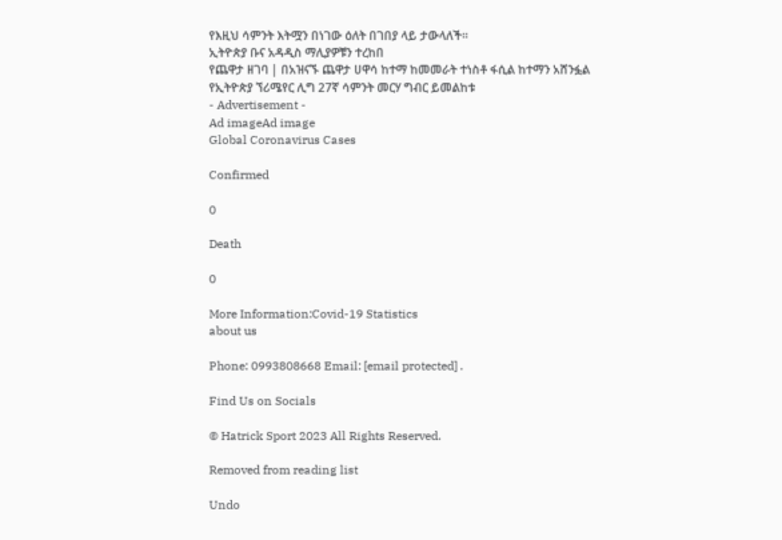የእዚህ ሳምንት እትሟን በነገው ዕለት በገበያ ላይ ታውላለች፡፡
ኢትዮጵያ ቡና አዳዲስ ማሊያዎቹን ተረከበ
የጨዋታ ዘገባ | በአዝናኙ ጨዋታ ሀዋሳ ከተማ ከመመራት ተነስቶ ፋሲል ከተማን አሸንፏል
የኢትዮጵያ ኘሪሜየር ሊግ 27ኛ ሳምንት መርሃ ግብር ይመልከቱ
- Advertisement -
Ad imageAd image
Global Coronavirus Cases

Confirmed

0

Death

0

More Information:Covid-19 Statistics
about us

Phone: 0993808668 Email: [email protected] .

Find Us on Socials

© Hatrick Sport 2023 All Rights Reserved.

Removed from reading list

Undo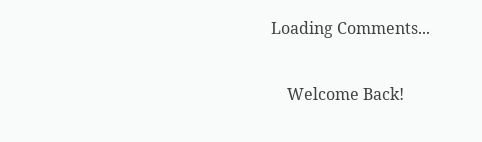Loading Comments...


    Welcome Back!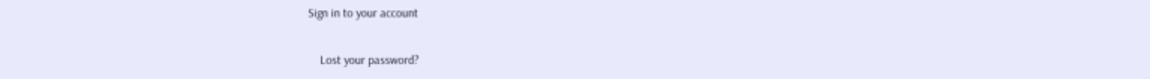Sign in to your account

    Lost your password?